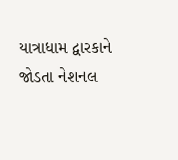યાત્રાધામ દ્વારકાને જોડતા નેશનલ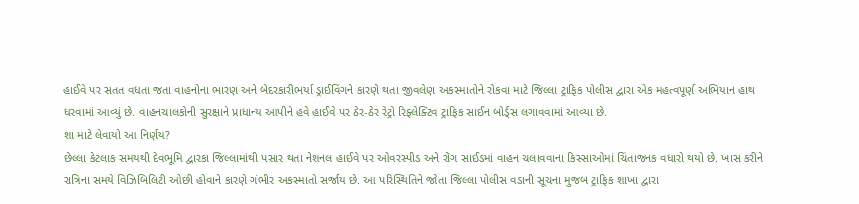હાઈવે પર સતત વધતા જતા વાહનોના ભારણ અને બેદરકારીભર્યા ડ્રાઈવિંગને કારણે થતા જીવલેણ અકસ્માતોને રોકવા માટે જિલ્લા ટ્રાફિક પોલીસ દ્વારા એક મહત્વપૂર્ણ અભિયાન હાથ ધરવામાં આવ્યું છે. વાહનચાલકોની સુરક્ષાને પ્રાધાન્ય આપીને હવે હાઈવે પર ઠેર-ઠેર રેટ્રો રિફ્લેક્ટિવ ટ્રાફિક સાઈન બોર્ડ્સ લગાવવામાં આવ્યા છે.
શા માટે લેવાયો આ નિર્ણય?
છેલ્લા કેટલાક સમયથી દેવભૂમિ દ્વારકા જિલ્લામાંથી પસાર થતા નેશનલ હાઈવે પર ઓવરસ્પીડ અને રોંગ સાઈડમાં વાહન ચલાવવાના કિસ્સાઓમાં ચિંતાજનક વધારો થયો છે. ખાસ કરીને રાત્રિના સમયે વિઝિબિલિટી ઓછી હોવાને કારણે ગંભીર અકસ્માતો સર્જાય છે. આ પરિસ્થિતિને જોતા જિલ્લા પોલીસ વડાની સૂચના મુજબ ટ્રાફિક શાખા દ્વારા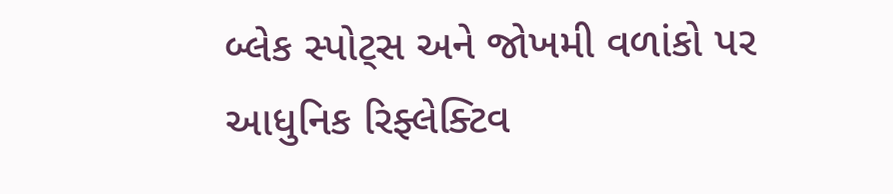બ્લેક સ્પોટ્સ અને જોખમી વળાંકો પર આધુનિક રિફ્લેક્ટિવ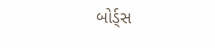બોર્ડ્સ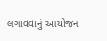લગાવવાનું આયોજન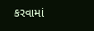કરવામાં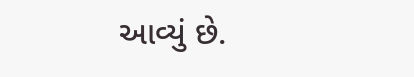આવ્યું છે.